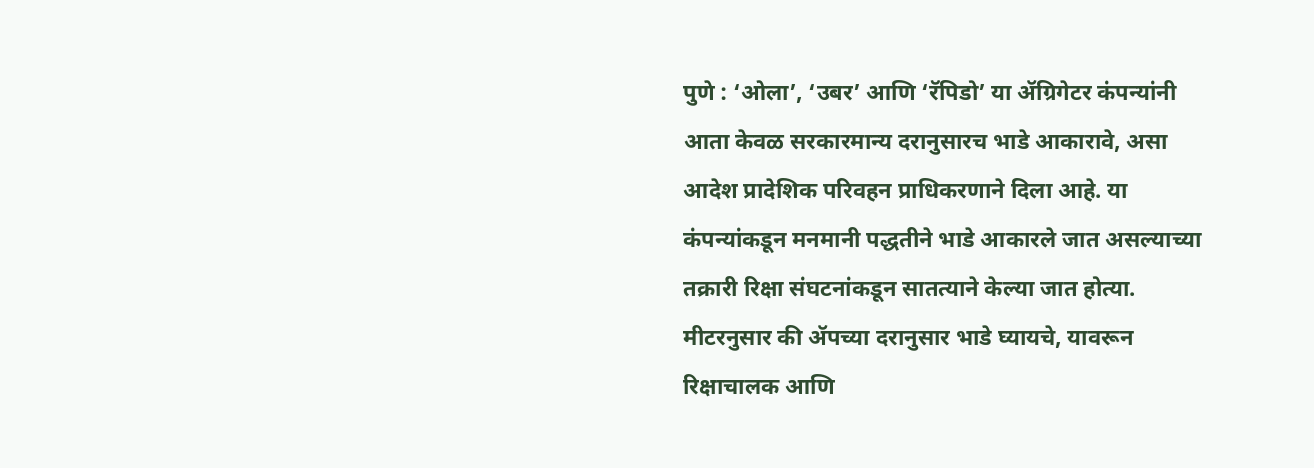पुणे : ‘ओला’, ‘उबर’ आणि ‘रॅपिडो’ या ॲग्रिगेटर कंपन्यांनी आता केवळ सरकारमान्य दरानुसारच भाडे आकारावे, असा आदेश प्रादेशिक परिवहन प्राधिकरणाने दिला आहे. या कंपन्यांकडून मनमानी पद्धतीने भाडे आकारले जात असल्याच्या तक्रारी रिक्षा संघटनांकडून सातत्याने केल्या जात होत्या. मीटरनुसार की ॲपच्या दरानुसार भाडे घ्यायचे, यावरून रिक्षाचालक आणि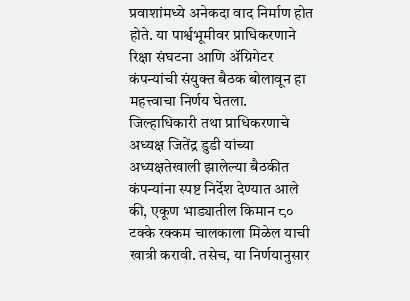प्रवाशांमध्ये अनेकदा वाद निर्माण होत होते. या पार्श्वभूमीवर प्राधिकरणाने रिक्षा संघटना आणि ॲग्रिगेटर कंपन्यांची संयुक्त बैठक बोलावून हा महत्त्वाचा निर्णय घेतला.
जिल्हाधिकारी तथा प्राधिकरणाचे अध्यक्ष जितेंद्र डुडी यांच्या अध्यक्षतेखाली झालेल्या बैठकीत कंपन्यांना स्पष्ट निर्देश देण्यात आले की, एकूण भाड्यातील किमान ८० टक्के रक्कम चालकाला मिळेल याची खात्री करावी. तसेच, या निर्णयानुसार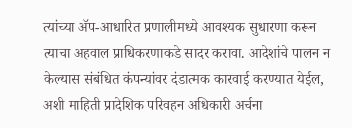त्यांच्या ॲप-आधारित प्रणालीमध्ये आवश्यक सुधारणा करून त्याचा अहवाल प्राधिकरणाकडे सादर करावा. आदेशांचे पालन न केल्यास संबंधित कंपन्यांवर दंडात्मक कारवाई करण्यात येईल, अशी माहिती प्रादेशिक परिवहन अधिकारी अर्चना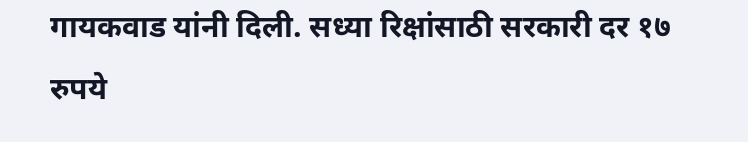गायकवाड यांनी दिली. सध्या रिक्षांसाठी सरकारी दर १७ रुपये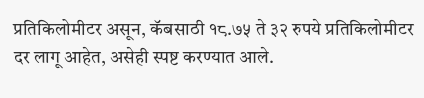प्रतिकिलोमीटर असून, कॅबसाठी १८.७५ ते ३२ रुपये प्रतिकिलोमीटर दर लागू आहेत, असेही स्पष्ट करण्यात आले.